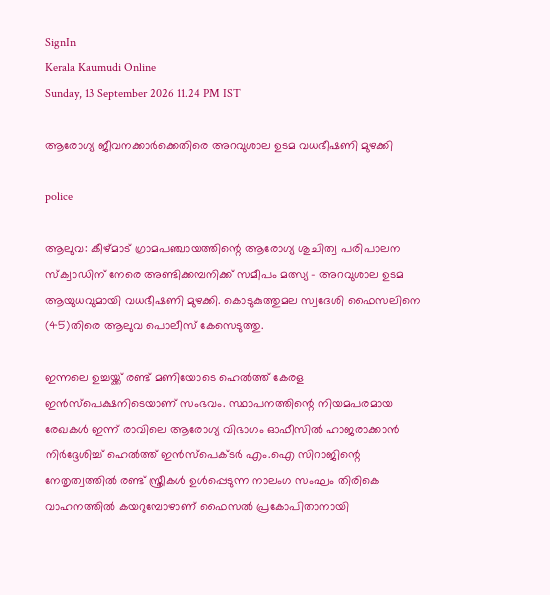SignIn
Kerala Kaumudi Online
Sunday, 13 September 2026 11.24 PM IST

ആരോഗ്യ ജീവനക്കാർക്കെതിരെ അറവുശാല ഉടമ വധഭീഷണി മുഴക്കി

police

ആലുവ: കീഴ്മാട് ഗ്രാമപഞ്ചായത്തിന്റെ ആരോഗ്യ ശുചിത്വ പരിപാലന സ്‌ക്വാഡിന് നേരെ അണ്ടിക്കമ്പനിക്ക് സമീപം മത്സ്യ - അറവുശാല ഉടമ ആയുധവുമായി വധഭീഷണി മുഴക്കി. കൊടുകുത്തുമല സ്വദേശി ഫൈസലിനെ (45)തിരെ ആലുവ പൊലീസ് കേസെടുത്തു.

ഇന്നലെ ഉച്ചയ്ക്ക് രണ്ട് മണിയോടെ ഹെൽത്ത് കേരള ഇൻസ്‌പെക്ഷനിടെയാണ് സംഭവം. സ്ഥാപനത്തിന്റെ നിയമപരമായ രേഖകൾ ഇന്ന് രാവിലെ ആരോഗ്യ വിഭാഗം ഓഫീസിൽ ഹാജരാക്കാൻ നിർദ്ദേശിച്ച് ഹെൽത്ത് ഇൻസ്പെക്ടർ എം.ഐ സിറാജിന്റെ നേതൃത്വത്തിൽ രണ്ട് സ്ത്രീകൾ ഉൾപ്പെടുന്ന നാലംഗ സംഘം തിരികെ വാഹനത്തിൽ കയറുമ്പോഴാണ് ഫൈസൽ പ്രകോപിതാനായി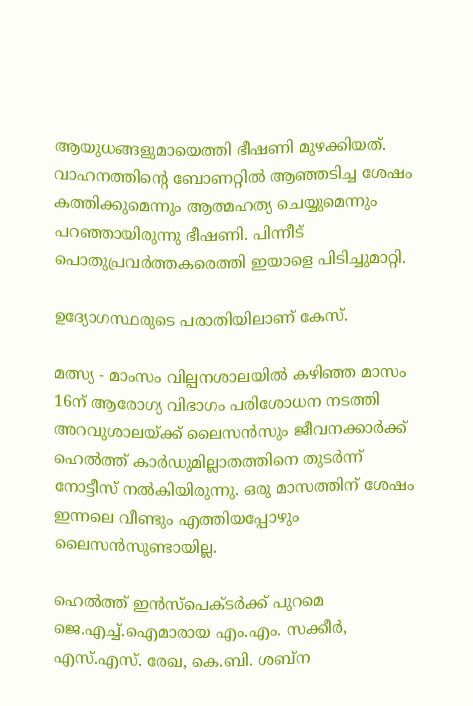ആയുധങ്ങളുമായെത്തി ഭീഷണി മുഴക്കിയത്. വാഹനത്തിന്റെ ബോണറ്റിൽ ആഞ്ഞടിച്ച ശേഷം കത്തിക്കുമെന്നും ആത്മഹത്യ ചെയ്യുമെന്നും പറഞ്ഞായിരുന്നു ഭീഷണി. പിന്നീട് പൊതുപ്രവർത്തകരെത്തി ഇയാളെ പിടിച്ചുമാറ്റി.

ഉദ്യോഗസ്ഥരുടെ പരാതിയിലാണ് കേസ്.

മത്സ്യ - മാംസം വില്പനശാലയിൽ കഴിഞ്ഞ മാസം 16ന് ആരോഗ്യ വിഭാഗം പരിശോധന നടത്തി അറവുശാലയ്ക്ക് ലൈസൻസും ജീവനക്കാർക്ക് ഹെൽത്ത് കാർഡുമില്ലാതത്തിനെ തുടർന്ന് നോട്ടീസ് നൽകിയിരുന്നു. ഒരു മാസത്തിന് ശേഷം ഇന്നലെ വീണ്ടും എത്തിയപ്പോഴും ലൈസൻസുണ്ടായില്ല.

ഹെൽത്ത് ഇൻസ്പെക്ടർക്ക് പുറമെ ജെ.എച്ച്‌.ഐമാരായ എം.എം. സക്കീർ, എസ്.എസ്. രേഖ, കെ.ബി. ശബ്‌ന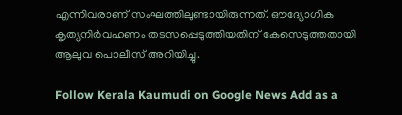എന്നിവരാണ് സംഘത്തിലുണ്ടായിരുന്നത്. ഔദ്യോഗിക കൃത്യനിർവഹണം തടസപ്പെടുത്തിയതിന് കേസെടുത്തതായി ആലുവ പൊലീസ് അറിയിച്ചു.

Follow Kerala Kaumudi on Google News Add as a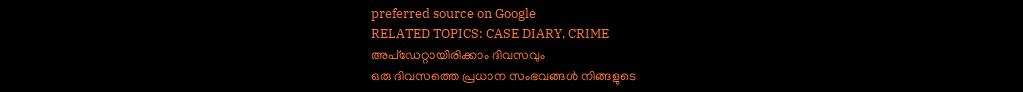preferred source on Google
RELATED TOPICS: CASE DIARY, CRIME
അപ്ഡേറ്റായിരിക്കാം ദിവസവും
ഒരു ദിവസത്തെ പ്രധാന സംഭവങ്ങൾ നിങ്ങളുടെ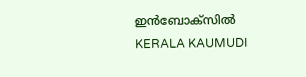ഇൻബോക്സിൽ
KERALA KAUMUDI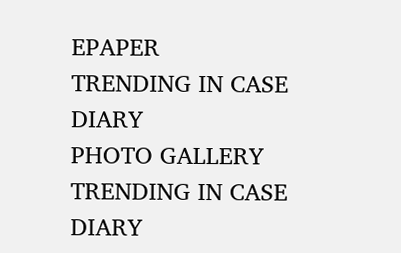EPAPER
TRENDING IN CASE DIARY
PHOTO GALLERY
TRENDING IN CASE DIARY